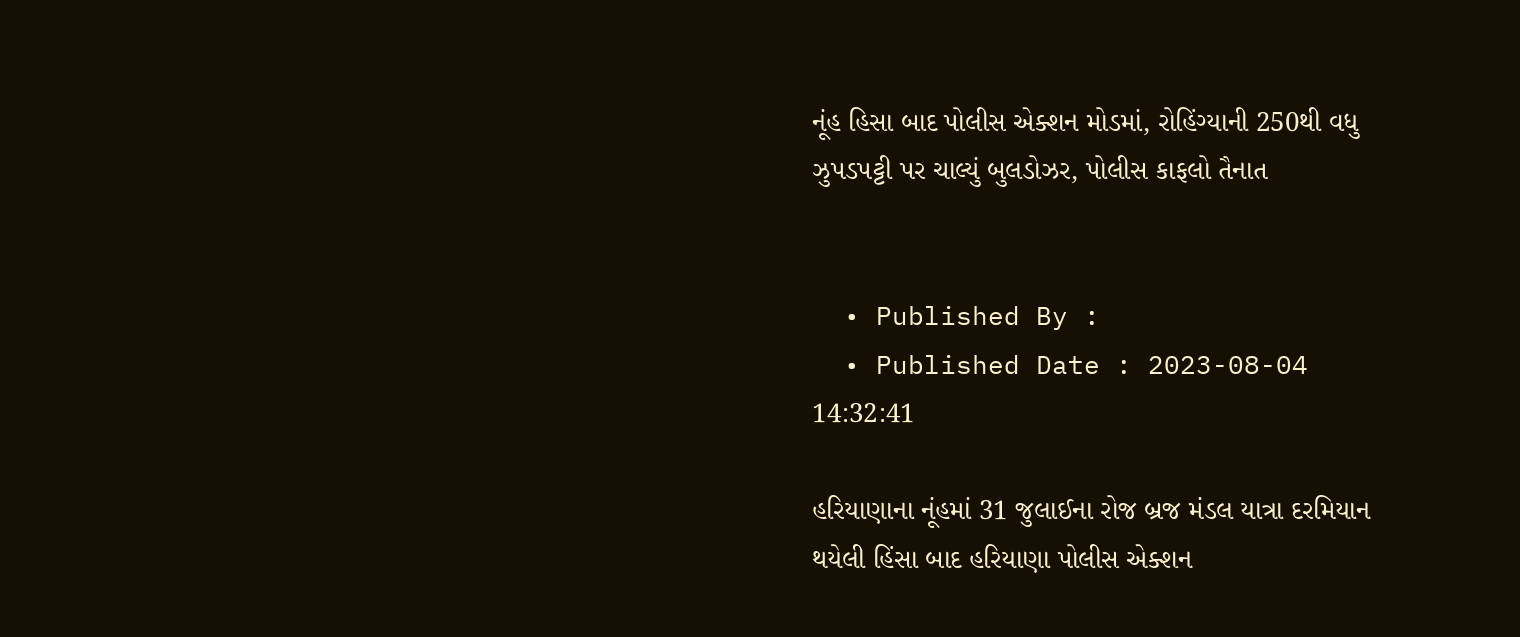નૂંહ હિસા બાદ પોલીસ એક્શન મોડમાં, રોહિંગ્યાની 250થી વધુ ઝુપડપટ્ટી પર ચાલ્યું બુલડોઝર, પોલીસ કાફલો તૈનાત


  • Published By :
  • Published Date : 2023-08-04 14:32:41

હરિયાણાના નૂંહમાં 31 જુલાઈના રોજ બ્રજ મંડલ યાત્રા દરમિયાન થયેલી હિંસા બાદ હરિયાણા પોલીસ એક્શન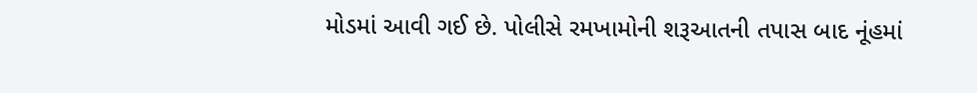મોડમાં આવી ગઈ છે. પોલીસે રમખામોની શરૂઆતની તપાસ બાદ નૂંહમાં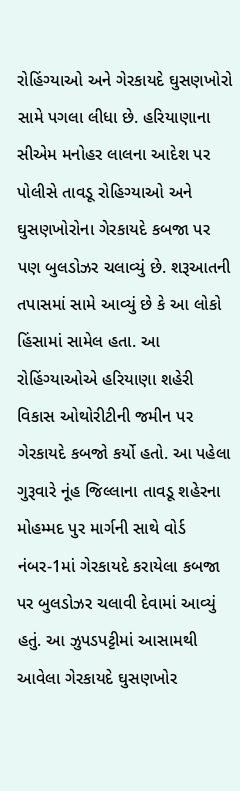રોહિંગ્યાઓ અને ગેરકાયદે ઘુસણખોરો સામે પગલા લીધા છે. હરિયાણાના સીએમ મનોહર લાલના આદેશ પર પોલીસે તાવડૂ રોહિગ્યાઓ અને ઘુસણખોરોના ગેરકાયદે કબજા પર પણ બુલડોઝર ચલાવ્યું છે. શરૂઆતની તપાસમાં સામે આવ્યું છે કે આ લોકો હિંસામાં સામેલ હતા. આ રોહિંગ્યાઓએ હરિયાણા શહેરી વિકાસ ઓથોરીટીની જમીન પર ગેરકાયદે કબજો કર્યો હતો. આ પહેલા ગુરૂવારે નૂંહ જિલ્લાના તાવડૂ શહેરના મોહમ્મદ પુર માર્ગની સાથે વોર્ડ નંબર-1માં ગેરકાયદે કરાયેલા કબજા પર બુલડોઝર ચલાવી દેવામાં આવ્યું હતું. આ ઝુપડપટ્ટીમાં આસામથી આવેલા ગેરકાયદે ઘુસણખોર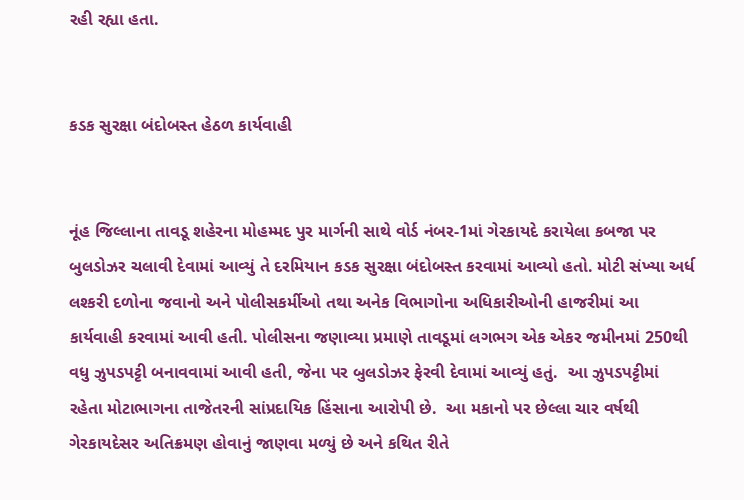રહી રહ્યા હતા.


કડક સુરક્ષા બંદોબસ્ત હેઠળ કાર્યવાહી


નૂંહ જિલ્લાના તાવડૂ શહેરના મોહમ્મદ પુર માર્ગની સાથે વોર્ડ નંબર-1માં ગેરકાયદે કરાયેલા કબજા પર બુલડોઝર ચલાવી દેવામાં આવ્યું તે દરમિયાન કડક સુરક્ષા બંદોબસ્ત કરવામાં આવ્યો હતો. મોટી સંખ્યા અર્ધ લશ્કરી દળોના જવાનો અને પોલીસકર્મીઓ તથા અનેક વિભાગોના અધિકારીઓની હાજરીમાં આ કાર્યવાહી કરવામાં આવી હતી. પોલીસના જણાવ્યા પ્રમાણે તાવડૂમાં લગભગ એક એકર જમીનમાં 250થી વધુ ઝુપડપટ્ટી બનાવવામાં આવી હતી, જેના પર બુલડોઝર ફેરવી દેવામાં આવ્યું હતું.  આ ઝુપડપટ્ટીમાં રહેતા મોટાભાગના તાજેતરની સાંપ્રદાયિક હિંસાના આરોપી છે.  આ મકાનો પર છેલ્લા ચાર વર્ષથી ગેરકાયદેસર અતિક્રમણ હોવાનું જાણવા મળ્યું છે અને કથિત રીતે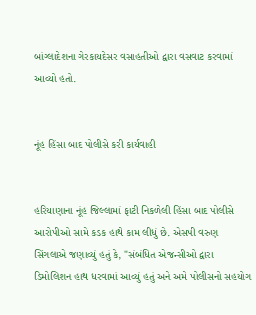બાંગ્લાદેશના ગેરકાયદેસર વસાહતીઓ દ્વારા વસવાટ કરવામાં આવ્યો હતો.


નૂંહ હિંસા બાદ પોલીસે કરી કાર્યવાહી


હરિયાણાના નૂંહ જિલ્લામાં ફાટી નિકળેલી હિંસા બાદ પોલીસે આરોપીઓ સામે કડક હાથે કામ લીધું છે. એસપી વરુણ સિંગલાએ જણાવ્યું હતું કે, "સંબંધિત એજન્સીઓ દ્વારા ડિમોલિશન હાથ ધરવામાં આવ્યું હતું અને અમે પોલીસનો સહયોગ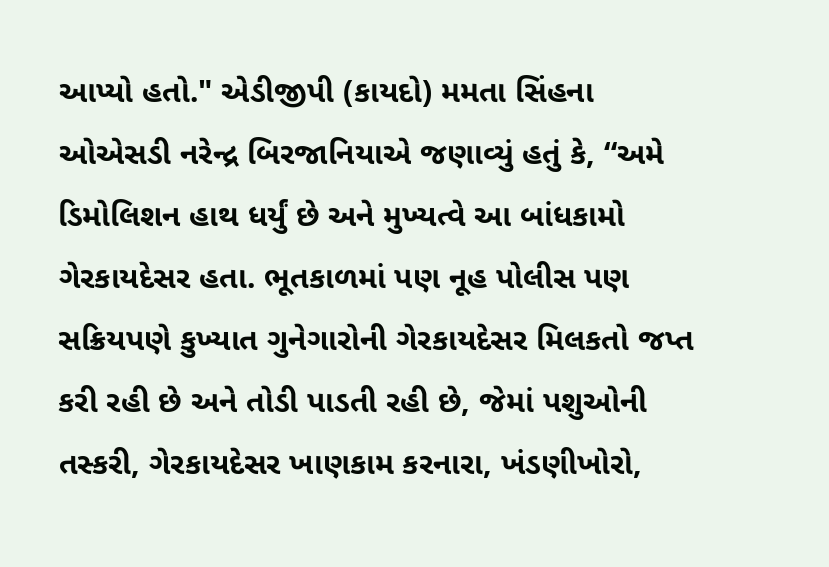આપ્યો હતો." એડીજીપી (કાયદો) મમતા સિંહના ઓએસડી નરેન્દ્ર બિરજાનિયાએ જણાવ્યું હતું કે, “અમે ડિમોલિશન હાથ ધર્યું છે અને મુખ્યત્વે આ બાંધકામો ગેરકાયદેસર હતા. ભૂતકાળમાં પણ નૂહ પોલીસ પણ સક્રિયપણે કુખ્યાત ગુનેગારોની ગેરકાયદેસર મિલકતો જપ્ત કરી રહી છે અને તોડી પાડતી રહી છે, જેમાં પશુઓની તસ્કરી, ગેરકાયદેસર ખાણકામ કરનારા, ખંડણીખોરો,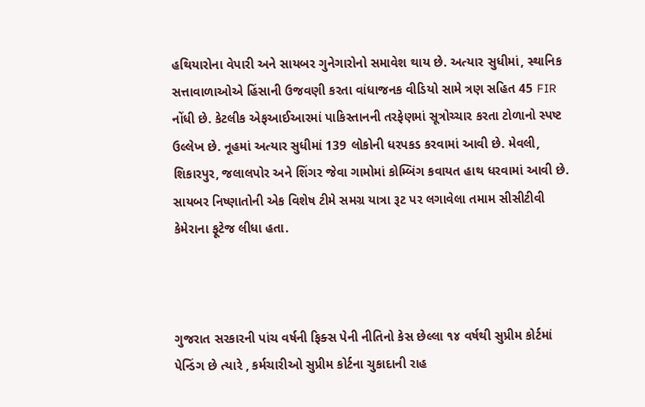હથિયારોના વેપારી અને સાયબર ગુનેગારોનો સમાવેશ થાય છે. અત્યાર સુધીમાં, સ્થાનિક સત્તાવાળાઓએ હિંસાની ઉજવણી કરતા વાંધાજનક વીડિયો સામે ત્રણ સહિત 45 FIR નોંધી છે. કેટલીક એફઆઈઆરમાં પાકિસ્તાનની તરફેણમાં સૂત્રોચ્ચાર કરતા ટોળાનો સ્પષ્ટ ઉલ્લેખ છે. નૂહમાં અત્યાર સુધીમાં 139 લોકોની ધરપકડ કરવામાં આવી છે. મેવલી, શિકારપુર, જલાલપોર અને શિંગર જેવા ગામોમાં કોમ્બિંગ કવાયત હાથ ધરવામાં આવી છે. સાયબર નિષ્ણાતોની એક વિશેષ ટીમે સમગ્ર યાત્રા રૂટ પર લગાવેલા તમામ સીસીટીવી કેમેરાના ફૂટેજ લીધા હતા.



ગુજરાત સરકારની પાંચ વર્ષની ફિક્સ પેની નીતિનો કેસ છેલ્લા ૧૪ વર્ષથી સુપ્રીમ કોર્ટમાં પેન્ડિંગ છે ત્યારે , કર્મચારીઓ સુપ્રીમ કોર્ટના ચુકાદાની રાહ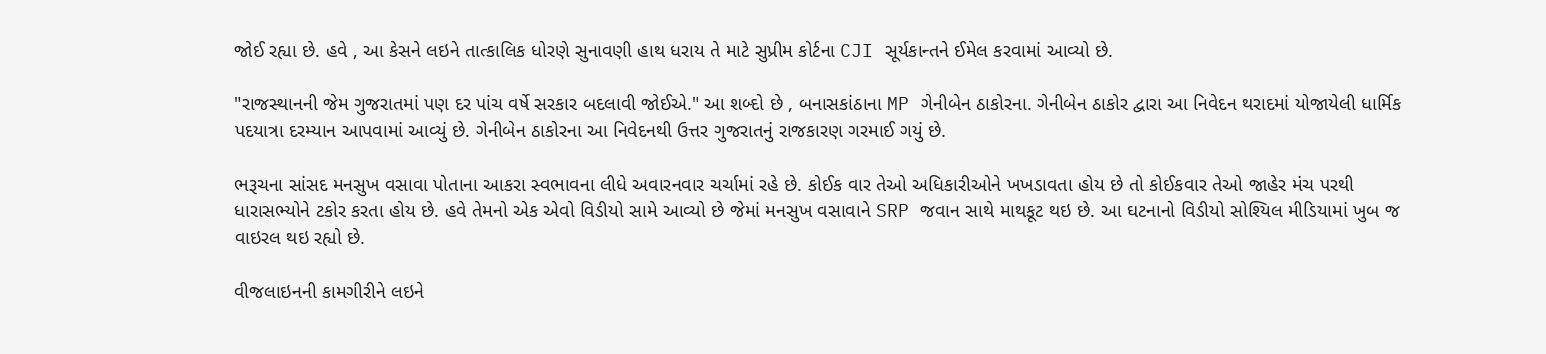જોઈ રહ્યા છે. હવે , આ કેસને લઇને તાત્કાલિક ધોરણે સુનાવણી હાથ ધરાય તે માટે સુપ્રીમ કોર્ટના CJI સૂર્યકાન્તને ઈમેલ કરવામાં આવ્યો છે.

"રાજસ્થાનની જેમ ગુજરાતમાં પણ દર પાંચ વર્ષે સરકાર બદલાવી જોઈએ." આ શબ્દો છે , બનાસકાંઠાના MP ગેનીબેન ઠાકોરના. ગેનીબેન ઠાકોર દ્વારા આ નિવેદન થરાદમાં યોજાયેલી ધાર્મિક પદયાત્રા દરમ્યાન આપવામાં આવ્યું છે. ગેનીબેન ઠાકોરના આ નિવેદનથી ઉત્તર ગુજરાતનું રાજકારણ ગરમાઈ ગયું છે.

ભરૂચના સાંસદ મનસુખ વસાવા પોતાના આકરા સ્વભાવના લીધે અવારનવાર ચર્ચામાં રહે છે. કોઈક વાર તેઓ અધિકારીઓને ખખડાવતા હોય છે તો કોઈકવાર તેઓ જાહેર મંચ પરથી ધારાસભ્યોને ટકોર કરતા હોય છે. હવે તેમનો એક એવો વિડીયો સામે આવ્યો છે જેમાં મનસુખ વસાવાને SRP જવાન સાથે માથકૂટ થઇ છે. આ ઘટનાનો વિડીયો સોશ્યિલ મીડિયામાં ખુબ જ વાઇરલ થઇ રહ્યો છે.

વીજલાઇનની કામગીરીને લઇને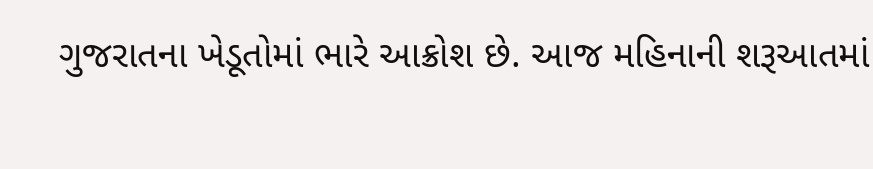ગુજરાતના ખેડૂતોમાં ભારે આક્રોશ છે. આજ મહિનાની શરૂઆતમાં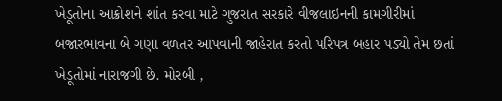ખેડૂતોના આક્રોશને શાંત કરવા માટે ગુજરાત સરકારે વીજલાઇનની કામગીરીમાં બજારભાવના બે ગણા વળતર આપવાની જાહેરાત કરતો પરિપત્ર બહાર પડ્યો તેમ છતાં ખેડૂતોમાં નારાજગી છે. મોરબી ,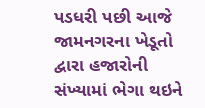પડધરી પછી આજે જામનગરના ખેડૂતો દ્વારા હજારોની સંખ્યામાં ભેગા થઇને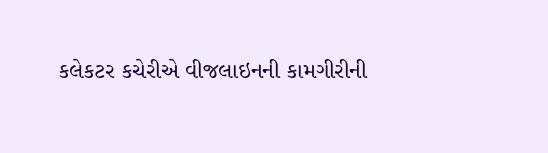કલેકટર કચેરીએ વીજલાઇનની કામગીરીની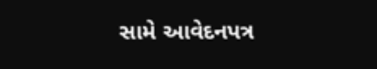સામે આવેદનપત્ર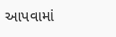આપવામાં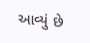આવ્યું છે